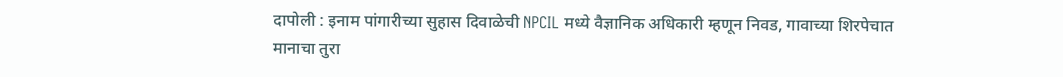दापोली : इनाम पांगारीच्या सुहास दिवाळेची NPCIL मध्ये वैज्ञानिक अधिकारी म्हणून निवड, गावाच्या शिरपेचात मानाचा तुरा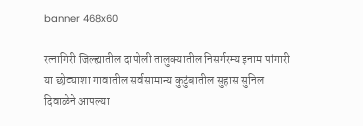banner 468x60

रत्नागिरी जिल्ह्यातील दापोली तालुक्यातील निसर्गरम्य इनाम पांगारी या छोट्याशा गावातील सर्वसामान्य कुटुंबातील सुहास सुनिल दिवाळेने आपल्या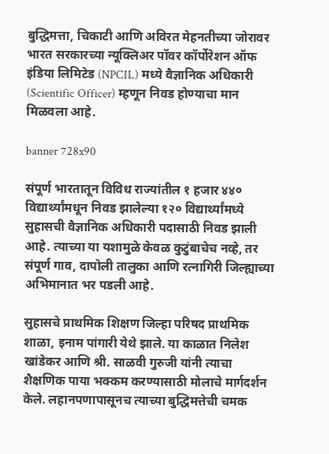बुद्धिमत्ता, चिकाटी आणि अविरत मेहनतीच्या जोरावर भारत सरकारच्या न्यूक्लिअर पॉवर कॉर्पोरेशन ऑफ इंडिया लिमिटेड (NPCIL) मध्ये वैज्ञानिक अधिकारी (Scientific Officer) म्हणून निवड होण्याचा मान मिळवला आहे.

banner 728x90

संपूर्ण भारतातून विविध राज्यांतील १ हजार ४४० विद्यार्थ्यांमधून निवड झालेल्या १२० विद्यार्थ्यांमध्ये सुहासची वैज्ञानिक अधिकारी पदासाठी निवड झाली आहे. त्याच्या या यशामुळे केवळ कुटुंबाचेच नव्हे, तर संपूर्ण गाव, दापोली तालुका आणि रत्नागिरी जिल्ह्याच्या अभिमानात भर पडली आहे.

सुहासचे प्राथमिक शिक्षण जिल्हा परिषद प्राथमिक शाळा, इनाम पांगारी येथे झाले. या काळात निलेश खांडेकर आणि श्री. साळवी गुरुजी यांनी त्याचा शैक्षणिक पाया भक्कम करण्यासाठी मोलाचे मार्गदर्शन केले. लहानपणापासूनच त्याच्या बुद्धिमत्तेची चमक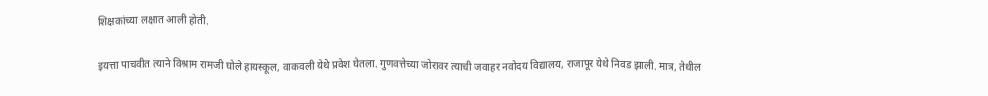शिक्षकांच्या लक्षात आली होती.

इयत्ता पाचवीत त्याने विश्राम रामजी घोले हायस्कूल, वाकवली येथे प्रवेश घेतला. गुणवत्तेच्या जोरावर त्याची जवाहर नवोदय विद्यालय, राजापूर येथे निवड झाली. मात्र, तेथील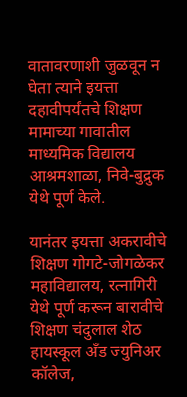वातावरणाशी जुळवून न घेता त्याने इयत्ता दहावीपर्यंतचे शिक्षण मामाच्या गावातील माध्यमिक विद्यालय आश्रमशाळा, निवे-बुद्रुक येथे पूर्ण केले.

यानंतर इयत्ता अकरावीचे शिक्षण गोगटे-जोगळेकर महाविद्यालय, रत्नागिरी येथे पूर्ण करून बारावीचे शिक्षण चंदुलाल शेठ हायस्कूल अँड ज्युनिअर कॉलेज,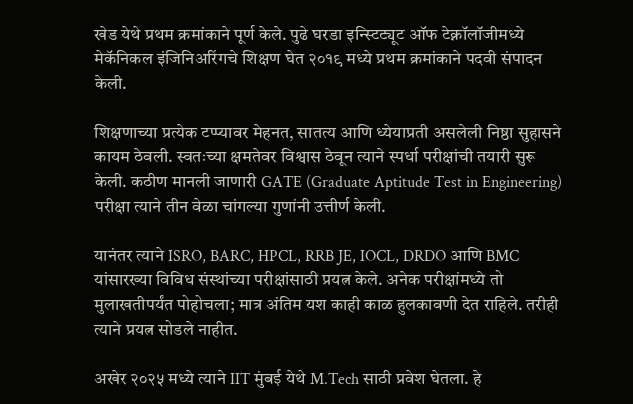खेड येथे प्रथम क्रमांकाने पूर्ण केले. पुढे घरडा इन्स्टिट्यूट ऑफ टेक्नॉलॉजीमध्ये मेकॅनिकल इंजिनिअरिंगचे शिक्षण घेत २०१९ मध्ये प्रथम क्रमांकाने पदवी संपादन केली.

शिक्षणाच्या प्रत्येक टप्प्यावर मेहनत, सातत्य आणि ध्येयाप्रती असलेली निष्ठा सुहासने कायम ठेवली. स्वतःच्या क्षमतेवर विश्वास ठेवून त्याने स्पर्धा परीक्षांची तयारी सुरू केली. कठीण मानली जाणारी GATE (Graduate Aptitude Test in Engineering) परीक्षा त्याने तीन वेळा चांगल्या गुणांनी उत्तीर्ण केली.

यानंतर त्याने ISRO, BARC, HPCL, RRB JE, IOCL, DRDO आणि BMC यांसारख्या विविध संस्थांच्या परीक्षांसाठी प्रयत्न केले. अनेक परीक्षांमध्ये तो मुलाखतीपर्यंत पोहोचला; मात्र अंतिम यश काही काळ हुलकावणी देत राहिले. तरीही त्याने प्रयत्न सोडले नाहीत.

अखेर २०२५ मध्ये त्याने IIT मुंबई येथे M.Tech साठी प्रवेश घेतला. हे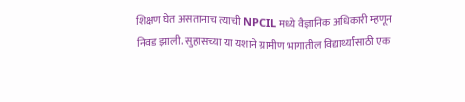शिक्षण घेत असतानाच त्याची NPCIL मध्ये वैज्ञानिक अधिकारी म्हणून निवड झाली. सुहासच्या या यशाने ग्रामीण भागातील विद्यार्थ्यांसाठी एक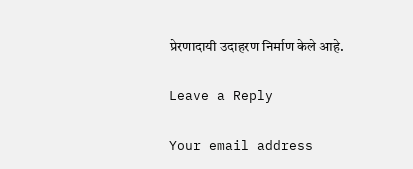प्रेरणादायी उदाहरण निर्माण केले आहे.

Leave a Reply

Your email address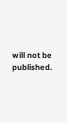will not be published.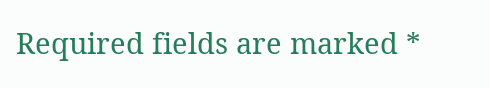Required fields are marked *